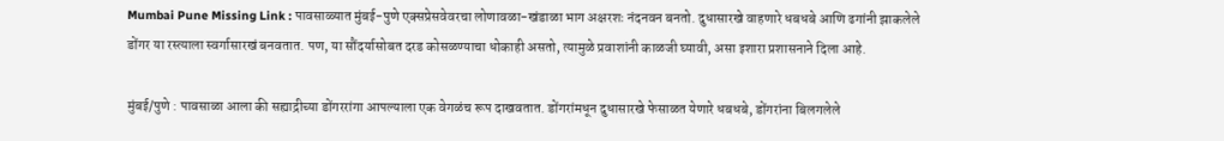Mumbai Pune Missing Link : पावसाळ्यात मुंबई-पुणे एक्सप्रेसवेवरचा लोणावळा-खंडाळा भाग अक्षरशः नंदनवन बनतो. दुधासारखे वाहणारे धबधबे आणि ढगांनी झाकलेले डोंगर या रस्त्याला स्वर्गासारखं बनवतात. पण, या सौंदर्यासोबत दरड कोसळण्याचा धोकाही असतो, त्यामुळे प्रवाशांनी काळजी घ्यावी, असा इशारा प्रशासनाने दिला आहे.

मुंबई/पुणे : पावसाळा आला की सह्याद्रीच्या डोंगररांगा आपल्याला एक वेगळंच रूप दाखवतात. डोंगरांमधून दुधासारखे फेसाळत येणारे धबधबे, डोंगरांना बिलगलेले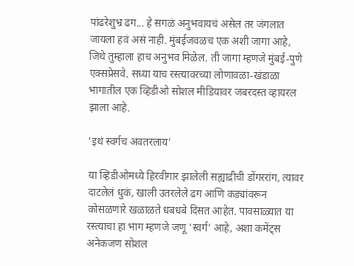पांढरेशुभ्र ढग... हे सगळं अनुभवायचं असेल तर जंगलात जायला हवं असं नाही. मुंबईजवळच एक अशी जागा आहे, जिथे तुम्हाला हाच अनुभव मिळेल. ती जागा म्हणजे मुंबई-पुणे एक्सप्रेसवे. सध्या याच रस्त्यावरच्या लोणावळा-खंडाळा भागातील एक व्हिडीओ सोशल मीडियावर जबरदस्त व्हायरल झाला आहे.

'इथं स्वर्गच अवतरलाय'

या व्हिडीओमध्ये हिरवीगार झालेली सह्याद्रीची डोंगररांग, त्यावर दाटलेलं धुकं, खाली उतरलेले ढग आणि कड्यांवरून कोसळणारे खळाळते धबधबे दिसत आहेत. पावसाळ्यात या रस्त्याचा हा भाग म्हणजे जणू 'स्वर्ग' आहे, अशा कमेंट्स अनेकजण सोशल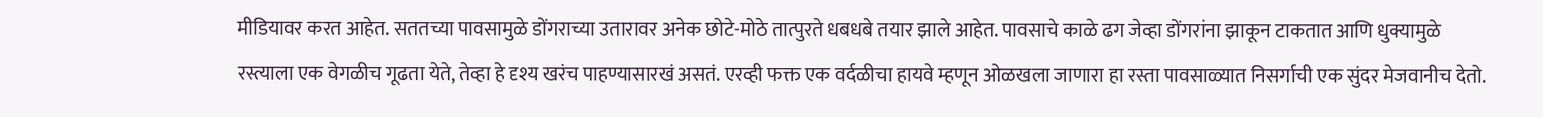मीडियावर करत आहेत. सततच्या पावसामुळे डोंगराच्या उतारावर अनेक छोटे-मोठे तात्पुरते धबधबे तयार झाले आहेत. पावसाचे काळे ढग जेव्हा डोंगरांना झाकून टाकतात आणि धुक्यामुळे रस्त्याला एक वेगळीच गूढता येते, तेव्हा हे दृश्य खरंच पाहण्यासारखं असतं. एरव्ही फक्त एक वर्दळीचा हायवे म्हणून ओळखला जाणारा हा रस्ता पावसाळ्यात निसर्गाची एक सुंदर मेजवानीच देतो.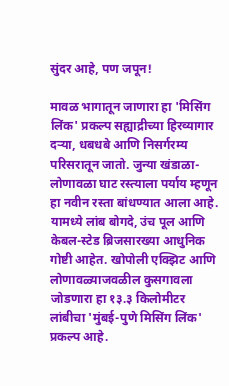सुंदर आहे, पण जपून!

मावळ भागातून जाणारा हा 'मिसिंग लिंक' प्रकल्प सह्याद्रीच्या हिरव्यागार दऱ्या, धबधबे आणि निसर्गरम्य परिसरातून जातो. जुन्या खंडाळा-लोणावळा घाट रस्त्याला पर्याय म्हणून हा नवीन रस्ता बांधण्यात आला आहे. यामध्ये लांब बोगदे, उंच पूल आणि केबल-स्टेड ब्रिजसारख्या आधुनिक गोष्टी आहेत. खोपोली एक्झिट आणि लोणावळ्याजवळील कुसगावला जोडणारा हा १३.३ किलोमीटर लांबीचा 'मुंबई-पुणे मिसिंग लिंक' प्रकल्प आहे.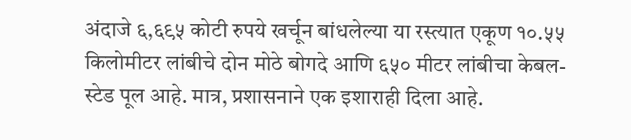अंदाजे ६,६९५ कोटी रुपये खर्चून बांधलेल्या या रस्त्यात एकूण १०.५५ किलोमीटर लांबीचे दोन मोठे बोगदे आणि ६५० मीटर लांबीचा केबल-स्टेड पूल आहे. मात्र, प्रशासनाने एक इशाराही दिला आहे.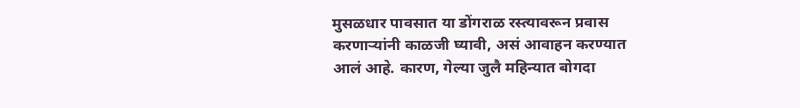मुसळधार पावसात या डोंगराळ रस्त्यावरून प्रवास करणाऱ्यांनी काळजी घ्यावी, असं आवाहन करण्यात आलं आहे. कारण, गेल्या जुलै महिन्यात बोगदा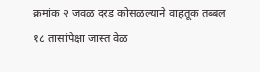क्रमांक २ जवळ दरड कोसळल्याने वाहतूक तब्बल १८ तासांपेक्षा जास्त वेळ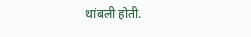थांबली होती.